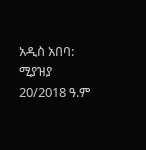አዲስ አበባ: ሚያዝያ 20/2018 ዓ.ም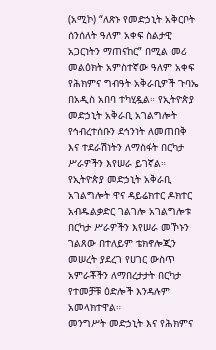(አሚኮ) “ለጽኑ የመድኃኒት አቅርቦት ሰንሰለት ዓለም አቀፍ ስልታዊ አጋርነትን ማጠናከር” በሚል መሪ መልዕክት አምስተኛው ዓለም አቀፍ የሕክምና ግብዓት አቅራቢዎች ጉባኤ በአዲስ አበባ ተካሂዷል። የኢትዮጵያ መድኃኒት አቅራቢ አገልግሎት የኅብረተሰቡን ደኅንነት ለመጠበቅ እና ተደራሽነትን ለማስፋት በርካታ ሥራዎችን እየሠራ ይገኛል።
የኢትዮጵያ መድኃኒት አቅራቢ አገልግሎት ዋና ዳይሬክተር ዶክተር አብዱልቃድር ገልገሎ አገልግሎቱ በርካታ ሥራዎችን እየሠራ መኾኑን ገልጸው በተለይም ቴክኖሎጂን መሠረት ያደረገ የሀገር ውስጥ አምራቾችን ለማበረታታት በርካታ የተመቻቹ ዕድሎች እንዳሉም አመላክተዋል።
መንግሥት መድኃኒት እና የሕክምና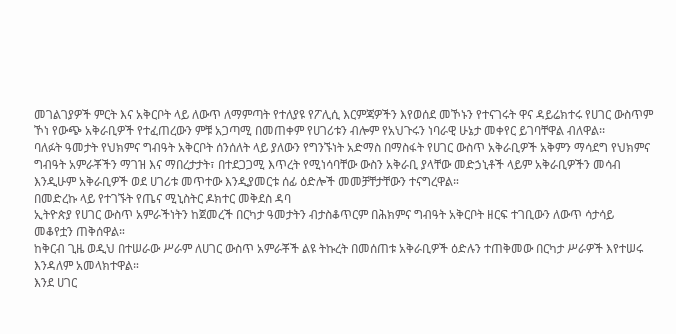መገልገያዎች ምርት እና አቅርቦት ላይ ለውጥ ለማምጣት የተለያዩ የፖሊሲ እርምጃዎችን እየወሰደ መኾኑን የተናገሩት ዋና ዳይሬክተሩ የሀገር ውስጥም ኾነ የውጭ አቅራቢዎች የተፈጠረውን ምቹ አጋጣሚ በመጠቀም የሀገሪቱን ብሎም የአህጉሩን ነባራዊ ሁኔታ መቀየር ይገባቸዋል ብለዋል፡፡
ባለፉት ዓመታት የህክምና ግብዓት አቅርቦት ሰንሰለት ላይ ያለውን የግንኙነት አድማስ በማስፋት የሀገር ውስጥ አቅራቢዎች አቅምን ማሳደግ የህክምና ግብዓት አምራቾችን ማገዝ እና ማበረታታት፣ በተደጋጋሚ እጥረት የሚነሳባቸው ውስን አቅራቢ ያላቸው መድኃኒቶች ላይም አቅራቢዎችን መሳብ እንዲሁም አቅራቢዎች ወደ ሀገሪቱ መጥተው እንዲያመርቱ ሰፊ ዕድሎች መመቻቸታቸውን ተናግረዋል።
በመድረኩ ላይ የተገኙት የጤና ሚኒስትር ዶክተር መቅደስ ዳባ
ኢትዮጵያ የሀገር ውስጥ አምራችነትን ከጀመረች በርካታ ዓመታትን ብታስቆጥርም በሕክምና ግብዓት አቅርቦት ዘርፍ ተገቢውን ለውጥ ሳታሳይ መቆየቷን ጠቅሰዋል።
ከቅርብ ጊዜ ወዲህ በተሠራው ሥራም ለሀገር ውስጥ አምራቾች ልዩ ትኩረት በመሰጠቱ አቅራቢዎች ዕድሉን ተጠቅመው በርካታ ሥራዎች እየተሠሩ እንዳለም አመላክተዋል።
እንደ ሀገር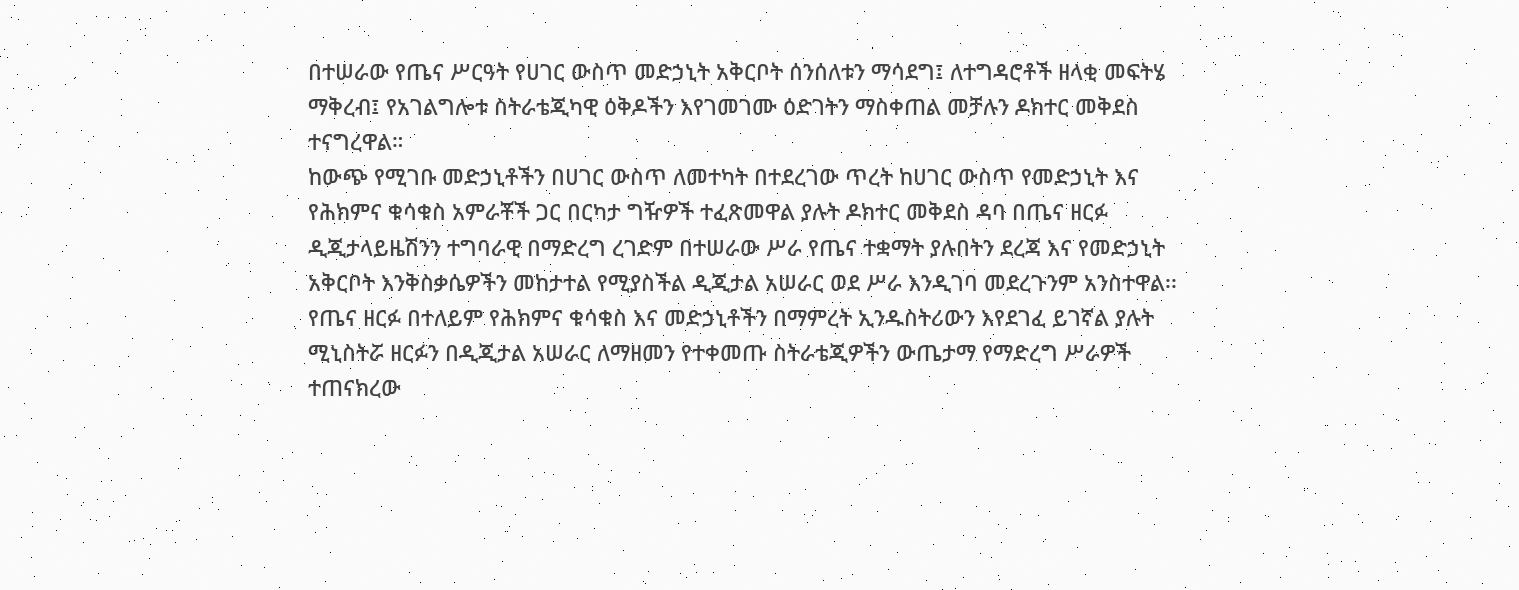በተሠራው የጤና ሥርዓት የሀገር ውስጥ መድኃኒት አቅርቦት ሰንሰለቱን ማሳደግ፤ ለተግዳሮቶች ዘላቂ መፍትሄ ማቅረብ፤ የአገልግሎቱ ስትራቴጂካዊ ዕቅዶችን እየገመገሙ ዕድገትን ማስቀጠል መቻሉን ዶክተር መቅደስ ተናግረዋል።
ከውጭ የሚገቡ መድኃኒቶችን በሀገር ውስጥ ለመተካት በተደረገው ጥረት ከሀገር ውስጥ የመድኃኒት እና የሕክምና ቁሳቁስ አምራቾች ጋር በርካታ ግዥዎች ተፈጽመዋል ያሉት ዶክተር መቅደስ ዳባ በጤና ዘርፉ ዲጂታላይዜሽንን ተግባራዊ በማድረግ ረገድም በተሠራው ሥራ የጤና ተቋማት ያሉበትን ደረጃ እና የመድኃኒት አቅርቦት እንቅስቃሴዎችን መከታተል የሚያስችል ዲጂታል አሠራር ወደ ሥራ እንዲገባ መደረጉንም አንስተዋል፡፡
የጤና ዘርፉ በተለይም የሕክምና ቁሳቁስ እና መድኃኒቶችን በማምረት ኢንዱስትሪውን እየደገፈ ይገኛል ያሉት ሚኒስትሯ ዘርፉን በዲጂታል አሠራር ለማዘመን የተቀመጡ ስትራቴጂዎችን ውጤታማ የማድረግ ሥራዎች ተጠናክረው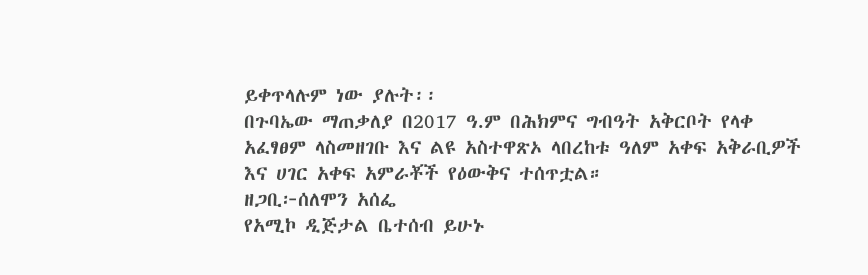ይቀጥላሉም ነው ያሉት፡፡
በጉባኤው ማጠቃለያ በ2017 ዓ.ም በሕክምና ግብዓት አቅርቦት የላቀ አፈፃፀም ላስመዘገቡ እና ልዩ አስተዋጽኦ ላበረከቱ ዓለም አቀፍ አቅራቢዎች እና ሀገር አቀፍ አምራቾች የዕውቅና ተሰጥቷል።
ዘጋቢ፦ሰለሞን አሰፌ
የአሚኮ ዲጅታል ቤተሰብ ይሁኑ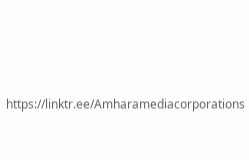https://linktr.ee/Amharamediacorporations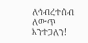ለኅብረተሰብ ለውጥ እንተጋለን!